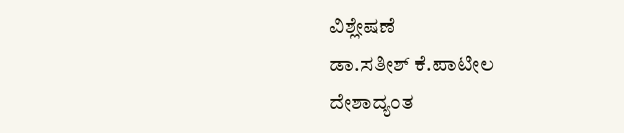ವಿಶ್ಲೇಷಣೆ
ಡಾ.ಸತೀಶ್ ಕೆ.ಪಾಟೀಲ
ದೇಶಾದ್ಯಂತ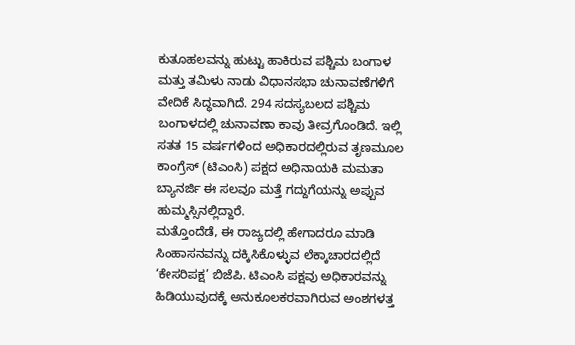ಕುತೂಹಲವನ್ನು ಹುಟ್ಟು ಹಾಕಿರುವ ಪಶ್ಚಿಮ ಬಂಗಾಳ ಮತ್ತು ತಮಿಳು ನಾಡು ವಿಧಾನಸಭಾ ಚುನಾವಣೆಗಳಿಗೆ ವೇದಿಕೆ ಸಿದ್ಧವಾಗಿದೆ. 294 ಸದಸ್ಯಬಲದ ಪಶ್ಚಿಮ ಬಂಗಾಳದಲ್ಲಿ ಚುನಾವಣಾ ಕಾವು ತೀವ್ರಗೊಂಡಿದೆ. ಇಲ್ಲಿ ಸತತ 15 ವರ್ಷಗಳಿಂದ ಅಧಿಕಾರದಲ್ಲಿರುವ ತೃಣಮೂಲ ಕಾಂಗ್ರೆಸ್ (ಟಿಎಂಸಿ) ಪಕ್ಷದ ಅಧಿನಾಯಕಿ ಮಮತಾ ಬ್ಯಾನರ್ಜಿ ಈ ಸಲವೂ ಮತ್ತೆ ಗದ್ದುಗೆಯನ್ನು ಅಪ್ಪುವ ಹುಮ್ಮಸ್ಸಿನಲ್ಲಿದ್ದಾರೆ.
ಮತ್ತೊಂದೆಡೆ, ಈ ರಾಜ್ಯದಲ್ಲಿ ಹೇಗಾದರೂ ಮಾಡಿ ಸಿಂಹಾಸನವನ್ನು ದಕ್ಕಿಸಿಕೊಳ್ಳುವ ಲೆಕ್ಕಾಚಾರದಲ್ಲಿದೆ ‘ಕೇಸರಿಪಕ್ಷ’ ಬಿಜೆಪಿ. ಟಿಎಂಸಿ ಪಕ್ಷವು ಅಧಿಕಾರವನ್ನು ಹಿಡಿಯುವುದಕ್ಕೆ ಅನುಕೂಲಕರವಾಗಿರುವ ಅಂಶಗಳತ್ತ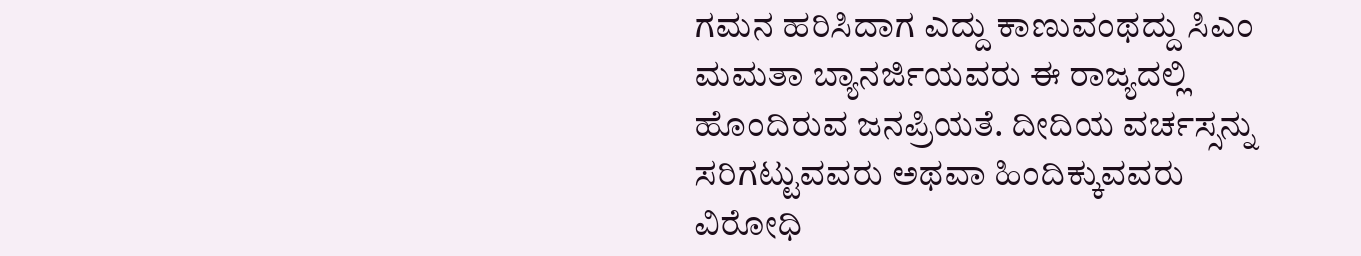ಗಮನ ಹರಿಸಿದಾಗ ಎದ್ದು ಕಾಣುವಂಥದ್ದು ಸಿಎಂ ಮಮತಾ ಬ್ಯಾನರ್ಜಿಯವರು ಈ ರಾಜ್ಯದಲ್ಲಿ ಹೊಂದಿರುವ ಜನಪ್ರಿಯತೆ. ದೀದಿಯ ವರ್ಚಸ್ಸನ್ನು ಸರಿಗಟ್ಟುವವರು ಅಥವಾ ಹಿಂದಿಕ್ಕುವವರು ವಿರೋಧಿ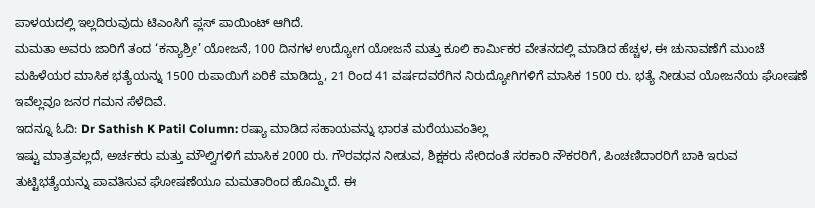ಪಾಳಯದಲ್ಲಿ ಇಲ್ಲದಿರುವುದು ಟಿಎಂಸಿಗೆ ಪ್ಲಸ್ ಪಾಯಿಂಟ್ ಆಗಿದೆ.
ಮಮತಾ ಅವರು ಜಾರಿಗೆ ತಂದ ‘ಕನ್ಯಾಶ್ರೀ’ ಯೋಜನೆ, 100 ದಿನಗಳ ಉದ್ಯೋಗ ಯೋಜನೆ ಮತ್ತು ಕೂಲಿ ಕಾರ್ಮಿಕರ ವೇತನದಲ್ಲಿ ಮಾಡಿದ ಹೆಚ್ಚಳ, ಈ ಚುನಾವಣೆಗೆ ಮುಂಚೆ ಮಹಿಳೆಯರ ಮಾಸಿಕ ಭತ್ಯೆಯನ್ನು 1500 ರುಪಾಯಿಗೆ ಏರಿಕೆ ಮಾಡಿದ್ದು, 21 ರಿಂದ 41 ವರ್ಷದವರೆಗಿನ ನಿರುದ್ಯೋಗಿಗಳಿಗೆ ಮಾಸಿಕ 1500 ರು. ಭತ್ಯೆ ನೀಡುವ ಯೋಜನೆಯ ಘೋಷಣೆ ಇವೆಲ್ಲವೂ ಜನರ ಗಮನ ಸೆಳೆದಿವೆ.
ಇದನ್ನೂ ಓದಿ: Dr Sathish K Patil Column: ರಷ್ಯಾ ಮಾಡಿದ ಸಹಾಯವನ್ನು ಭಾರತ ಮರೆಯುವಂತಿಲ್ಲ
ಇಷ್ಟು ಮಾತ್ರವಲ್ಲದೆ, ಅರ್ಚಕರು ಮತ್ತು ಮೌಲ್ವಿಗಳಿಗೆ ಮಾಸಿಕ 2000 ರು. ಗೌರವಧನ ನೀಡುವ, ಶಿಕ್ಷಕರು ಸೇರಿದಂತೆ ಸರಕಾರಿ ನೌಕರರಿಗೆ, ಪಿಂಚಣಿದಾರರಿಗೆ ಬಾಕಿ ಇರುವ ತುಟ್ಟಿಭತ್ಯೆಯನ್ನು ಪಾವತಿಸುವ ಘೋಷಣೆಯೂ ಮಮತಾರಿಂದ ಹೊಮ್ಮಿದೆ. ಈ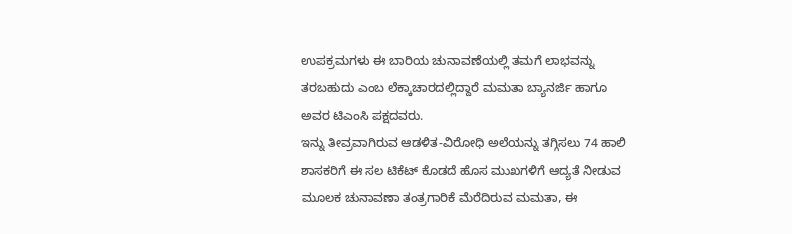ಉಪಕ್ರಮಗಳು ಈ ಬಾರಿಯ ಚುನಾವಣೆಯಲ್ಲಿ ತಮಗೆ ಲಾಭವನ್ನು ತರಬಹುದು ಎಂಬ ಲೆಕ್ಕಾಚಾರದಲ್ಲಿದ್ದಾರೆ ಮಮತಾ ಬ್ಯಾನರ್ಜಿ ಹಾಗೂ ಅವರ ಟಿಎಂಸಿ ಪಕ್ಷದವರು.
ಇನ್ನು ತೀವ್ರವಾಗಿರುವ ಆಡಳಿತ-ವಿರೋಧಿ ಅಲೆಯನ್ನು ತಗ್ಗಿಸಲು 74 ಹಾಲಿ ಶಾಸಕರಿಗೆ ಈ ಸಲ ಟಿಕೆಟ್ ಕೊಡದೆ ಹೊಸ ಮುಖಗಳಿಗೆ ಆದ್ಯತೆ ನೀಡುವ ಮೂಲಕ ಚುನಾವಣಾ ತಂತ್ರಗಾರಿಕೆ ಮೆರೆದಿರುವ ಮಮತಾ, ಈ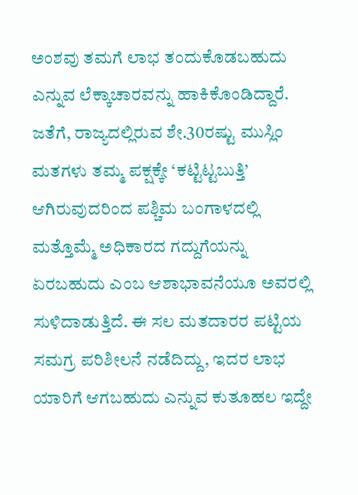ಅಂಶವು ತಮಗೆ ಲಾಭ ತಂದುಕೊಡಬಹುದು ಎನ್ನುವ ಲೆಕ್ಕಾಚಾರವನ್ನು ಹಾಕಿಕೊಂಡಿದ್ದಾರೆ.
ಜತೆಗೆ, ರಾಜ್ಯದಲ್ಲಿರುವ ಶೇ.30ರಷ್ಟು ಮುಸ್ಲಿಂ ಮತಗಳು ತಮ್ಮ ಪಕ್ಷಕ್ಕೇ ‘ಕಟ್ಟಿಟ್ಟಬುತ್ತಿ’ ಆಗಿರುವುದರಿಂದ ಪಶ್ಚಿಮ ಬಂಗಾಳದಲ್ಲಿ ಮತ್ತೊಮ್ಮೆ ಅಧಿಕಾರದ ಗದ್ದುಗೆಯನ್ನು ಏರಬಹುದು ಎಂಬ ಆಶಾಭಾವನೆಯೂ ಅವರಲ್ಲಿ ಸುಳಿದಾಡುತ್ತಿದೆ. ಈ ಸಲ ಮತದಾರರ ಪಟ್ಟಿಯ ಸಮಗ್ರ ಪರಿಶೀಲನೆ ನಡೆದಿದ್ದು, ಇದರ ಲಾಭ ಯಾರಿಗೆ ಆಗಬಹುದು ಎನ್ನುವ ಕುತೂಹಲ ಇದ್ದೇ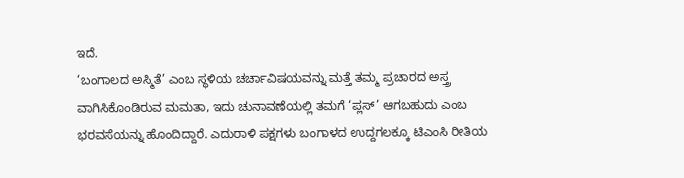ಇದೆ.
‘ಬಂಗಾಲದ ಅಸ್ಮಿತೆ’ ಎಂಬ ಸ್ಥಳಿಯ ಚರ್ಚಾವಿಷಯವನ್ನು ಮತ್ತೆ ತಮ್ಮ ಪ್ರಚಾರದ ಅಸ್ತ್ರ ವಾಗಿಸಿಕೊಂಡಿರುವ ಮಮತಾ, ಇದು ಚುನಾವಣೆಯಲ್ಲಿ ತಮಗೆ ‘ಪ್ಲಸ್’ ಆಗಬಹುದು ಎಂಬ ಭರವಸೆಯನ್ನು ಹೊಂದಿದ್ದಾರೆ. ಎದುರಾಳಿ ಪಕ್ಷಗಳು ಬಂಗಾಳದ ಉದ್ದಗಲಕ್ಕೂ ಟಿಎಂಸಿ ರೀತಿಯ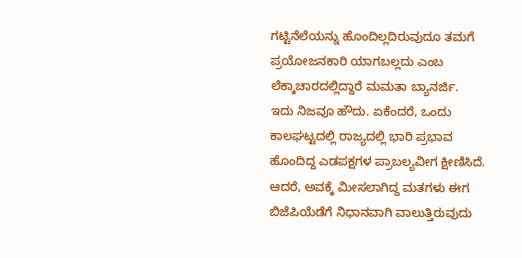ಗಟ್ಟಿನೆಲೆಯನ್ನು ಹೊಂದಿಲ್ಲದಿರುವುದೂ ತಮಗೆ ಪ್ರಯೋಜನಕಾರಿ ಯಾಗಬಲ್ಲದು ಎಂಬ ಲೆಕ್ಕಾಚಾರದಲ್ಲಿದ್ದಾರೆ ಮಮತಾ ಬ್ಯಾನರ್ಜಿ.
ಇದು ನಿಜವೂ ಹೌದು. ಏಕೆಂದರೆ, ಒಂದು ಕಾಲಘಟ್ಟದಲ್ಲಿ ರಾಜ್ಯದಲ್ಲಿ ಭಾರಿ ಪ್ರಭಾವ ಹೊಂದಿದ್ದ ಎಡಪಕ್ಷಗಳ ಪ್ರಾಬಲ್ಯವೀಗ ಕ್ಷೀಣಿಸಿದೆ. ಆದರೆ, ಅವಕ್ಕೆ ಮೀಸಲಾಗಿದ್ದ ಮತಗಳು ಈಗ ಬಿಜೆಪಿಯೆಡೆಗೆ ನಿಧಾನವಾಗಿ ವಾಲುತ್ತಿರುವುದು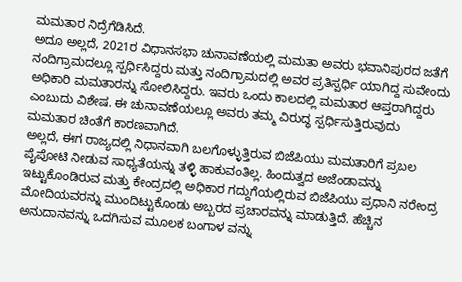ಮಮತಾರ ನಿದ್ರೆಗೆಡಿಸಿದೆ.
ಅದೂ ಅಲ್ಲದೆ, 2021ರ ವಿಧಾನಸಭಾ ಚುನಾವಣೆಯಲ್ಲಿ ಮಮತಾ ಅವರು ಭವಾನಿಪುರದ ಜತೆಗೆ ನಂದಿಗ್ರಾಮದಲ್ಲೂ ಸ್ಪರ್ಧಿಸಿದ್ದರು ಮತ್ತು ನಂದಿಗ್ರಾಮದಲ್ಲಿ ಅವರ ಪ್ರತಿಸ್ಪರ್ಧಿ ಯಾಗಿದ್ದ ಸುವೇಂದು ಅಧಿಕಾರಿ ಮಮತಾರನ್ನು ಸೋಲಿಸಿದ್ದರು. ಇವರು ಒಂದು ಕಾಲದಲ್ಲಿ ಮಮತಾರ ಆಪ್ತರಾಗಿದ್ದರು ಎಂಬುದು ವಿಶೇಷ. ಈ ಚುನಾವಣೆಯಲ್ಲೂ ಅವರು ತಮ್ಮ ವಿರುದ್ಧ ಸ್ಪರ್ಧಿಸುತ್ತಿರುವುದು ಮಮತಾರ ಚಿಂತೆಗೆ ಕಾರಣವಾಗಿದೆ.
ಅಲ್ಲದೆ, ಈಗ ರಾಜ್ಯದಲ್ಲಿ ನಿಧಾನವಾಗಿ ಬಲಗೊಳ್ಳುತ್ತಿರುವ ಬಿಜೆಪಿಯು ಮಮತಾರಿಗೆ ಪ್ರಬಲ ಪೈಪೋಟಿ ನೀಡುವ ಸಾಧ್ಯತೆಯನ್ನು ತಳ್ಳಿ ಹಾಕುವಂತಿಲ್ಲ. ಹಿಂದುತ್ವದ ಅಜೆಂಡಾವನ್ನು ಇಟ್ಟುಕೊಂಡಿರುವ ಮತ್ತು ಕೇಂದ್ರದಲ್ಲಿ ಅಧಿಕಾರ ಗದ್ದುಗೆಯಲ್ಲಿರುವ ಬಿಜೆಪಿಯು ಪ್ರಧಾನಿ ನರೇಂದ್ರ ಮೋದಿಯವರನ್ನು ಮುಂದಿಟ್ಟುಕೊಂಡು ಅಬ್ಬರದ ಪ್ರಚಾರವನ್ನು ಮಾಡುತ್ತಿದೆ. ಹೆಚ್ಚಿನ ಅನುದಾನವನ್ನು ಒದಗಿಸುವ ಮೂಲಕ ಬಂಗಾಳ ವನ್ನು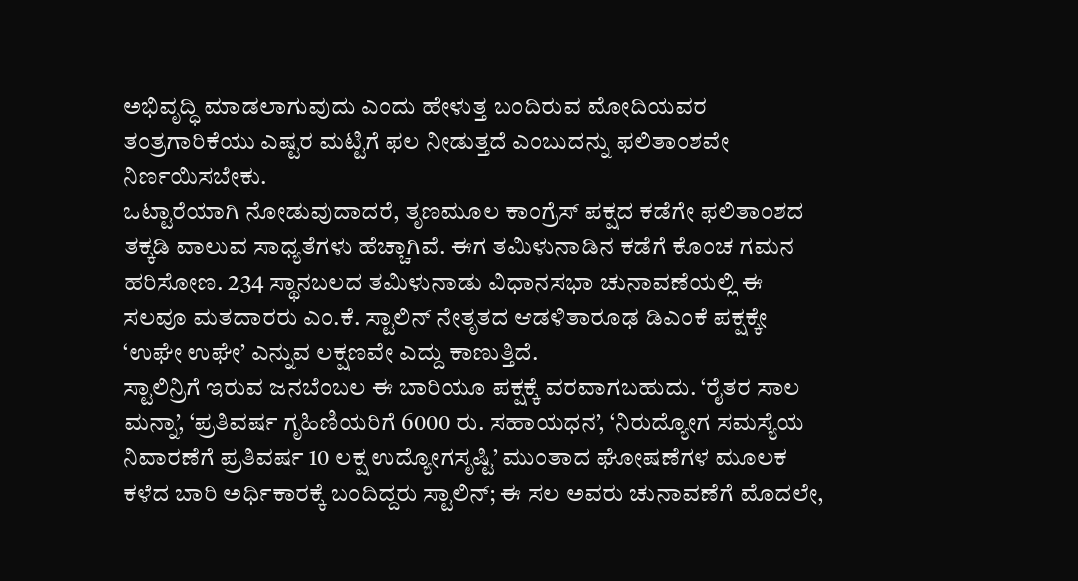ಅಭಿವೃದ್ಧಿ ಮಾಡಲಾಗುವುದು ಎಂದು ಹೇಳುತ್ತ ಬಂದಿರುವ ಮೋದಿಯವರ ತಂತ್ರಗಾರಿಕೆಯು ಎಷ್ಟರ ಮಟ್ಟಿಗೆ ಫಲ ನೀಡುತ್ತದೆ ಎಂಬುದನ್ನು ಫಲಿತಾಂಶವೇ ನಿರ್ಣಯಿಸಬೇಕು.
ಒಟ್ಟಾರೆಯಾಗಿ ನೋಡುವುದಾದರೆ, ತೃಣಮೂಲ ಕಾಂಗ್ರೆಸ್ ಪಕ್ಷದ ಕಡೆಗೇ ಫಲಿತಾಂಶದ ತಕ್ಕಡಿ ವಾಲುವ ಸಾಧ್ಯತೆಗಳು ಹೆಚ್ಚಾಗಿವೆ. ಈಗ ತಮಿಳುನಾಡಿನ ಕಡೆಗೆ ಕೊಂಚ ಗಮನ ಹರಿಸೋಣ. 234 ಸ್ಥಾನಬಲದ ತಮಿಳುನಾಡು ವಿಧಾನಸಭಾ ಚುನಾವಣೆಯಲ್ಲಿ ಈ ಸಲವೂ ಮತದಾರರು ಎಂ.ಕೆ. ಸ್ಟಾಲಿನ್ ನೇತೃತದ ಆಡಳಿತಾರೂಢ ಡಿಎಂಕೆ ಪಕ್ಷಕ್ಕೇ ‘ಉಘೇ ಉಘೇ’ ಎನ್ನುವ ಲಕ್ಷಣವೇ ಎದ್ದು ಕಾಣುತ್ತಿದೆ.
ಸ್ಟಾಲಿನ್ರಿಗೆ ಇರುವ ಜನಬೆಂಬಲ ಈ ಬಾರಿಯೂ ಪಕ್ಷಕ್ಕೆ ವರವಾಗಬಹುದು. ‘ರೈತರ ಸಾಲ ಮನ್ನಾ’, ‘ಪ್ರತಿವರ್ಷ ಗೃಹಿಣಿಯರಿಗೆ 6000 ರು. ಸಹಾಯಧನ’, ‘ನಿರುದ್ಯೋಗ ಸಮಸ್ಯೆಯ ನಿವಾರಣೆಗೆ ಪ್ರತಿವರ್ಷ 10 ಲಕ್ಷ ಉದ್ಯೋಗಸೃಷ್ಟಿ’ ಮುಂತಾದ ಘೋಷಣೆಗಳ ಮೂಲಕ ಕಳೆದ ಬಾರಿ ಅರ್ಧಿಕಾರಕ್ಕೆ ಬಂದಿದ್ದರು ಸ್ಟಾಲಿನ್; ಈ ಸಲ ಅವರು ಚುನಾವಣೆಗೆ ಮೊದಲೇ,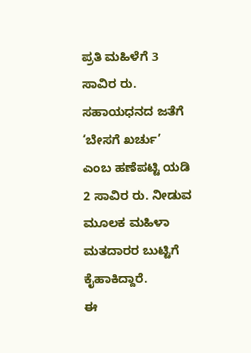ಪ್ರತಿ ಮಹಿಳೆಗೆ 3 ಸಾವಿರ ರು. ಸಹಾಯಧನದ ಜತೆಗೆ ‘ಬೇಸಗೆ ಖರ್ಚು’ ಎಂಬ ಹಣೆಪಟ್ಟಿ ಯಡಿ 2 ಸಾವಿರ ರು. ನೀಡುವ ಮೂಲಕ ಮಹಿಳಾ ಮತದಾರರ ಬುಟ್ಟಿಗೆ ಕೈಹಾಕಿದ್ದಾರೆ.
ಈ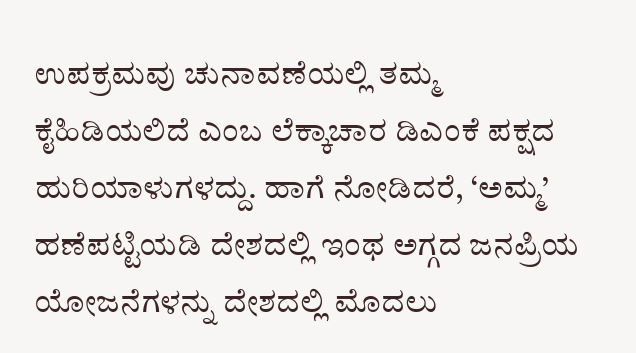ಉಪಕ್ರಮವು ಚುನಾವಣೆಯಲ್ಲಿ ತಮ್ಮ ಕೈಹಿಡಿಯಲಿದೆ ಎಂಬ ಲೆಕ್ಕಾಚಾರ ಡಿಎಂಕೆ ಪಕ್ಷದ ಹುರಿಯಾಳುಗಳದ್ದು. ಹಾಗೆ ನೋಡಿದರೆ, ‘ಅಮ್ಮ’ ಹಣೆಪಟ್ಟಿಯಡಿ ದೇಶದಲ್ಲಿ ಇಂಥ ಅಗ್ಗದ ಜನಪ್ರಿಯ ಯೋಜನೆಗಳನ್ನು ದೇಶದಲ್ಲಿ ಮೊದಲು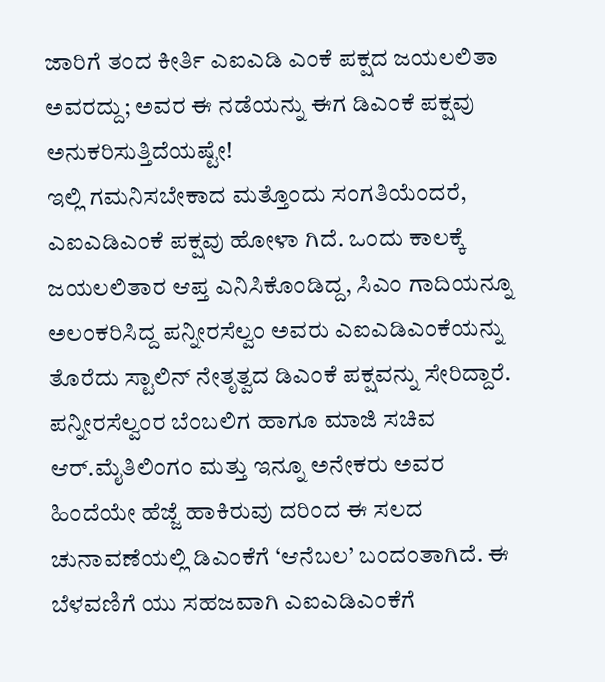ಜಾರಿಗೆ ತಂದ ಕೀರ್ತಿ ಎಐಎಡಿ ಎಂಕೆ ಪಕ್ಷದ ಜಯಲಲಿತಾ ಅವರದ್ದು; ಅವರ ಈ ನಡೆಯನ್ನು ಈಗ ಡಿಎಂಕೆ ಪಕ್ಷವು ಅನುಕರಿಸುತ್ತಿದೆಯಷ್ಟೇ!
ಇಲ್ಲಿ ಗಮನಿಸಬೇಕಾದ ಮತ್ತೊಂದು ಸಂಗತಿಯೆಂದರೆ, ಎಐಎಡಿಎಂಕೆ ಪಕ್ಷವು ಹೋಳಾ ಗಿದೆ. ಒಂದು ಕಾಲಕ್ಕೆ ಜಯಲಲಿತಾರ ಆಪ್ತ ಎನಿಸಿಕೊಂಡಿದ್ದ, ಸಿಎಂ ಗಾದಿಯನ್ನೂ ಅಲಂಕರಿಸಿದ್ದ ಪನ್ನೀರಸೆಲ್ವಂ ಅವರು ಎಐಎಡಿಎಂಕೆಯನ್ನು ತೊರೆದು ಸ್ಟಾಲಿನ್ ನೇತೃತ್ವದ ಡಿಎಂಕೆ ಪಕ್ಷವನ್ನು ಸೇರಿದ್ದಾರೆ. ಪನ್ನೀರಸೆಲ್ವಂರ ಬೆಂಬಲಿಗ ಹಾಗೂ ಮಾಜಿ ಸಚಿವ ಆರ್.ಮೈತಿಲಿಂಗಂ ಮತ್ತು ಇನ್ನೂ ಅನೇಕರು ಅವರ ಹಿಂದೆಯೇ ಹೆಜ್ಜೆ ಹಾಕಿರುವು ದರಿಂದ ಈ ಸಲದ ಚುನಾವಣೆಯಲ್ಲಿ ಡಿಎಂಕೆಗೆ ‘ಆನೆಬಲ’ ಬಂದಂತಾಗಿದೆ. ಈ ಬೆಳವಣಿಗೆ ಯು ಸಹಜವಾಗಿ ಎಐಎಡಿಎಂಕೆಗೆ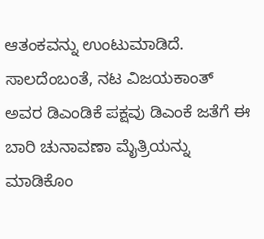ಆತಂಕವನ್ನು ಉಂಟುಮಾಡಿದೆ.
ಸಾಲದೆಂಬಂತೆ, ನಟ ವಿಜಯಕಾಂತ್ ಅವರ ಡಿಎಂಡಿಕೆ ಪಕ್ಷವು ಡಿಎಂಕೆ ಜತೆಗೆ ಈ ಬಾರಿ ಚುನಾವಣಾ ಮೈತ್ರಿಯನ್ನು ಮಾಡಿಕೊಂ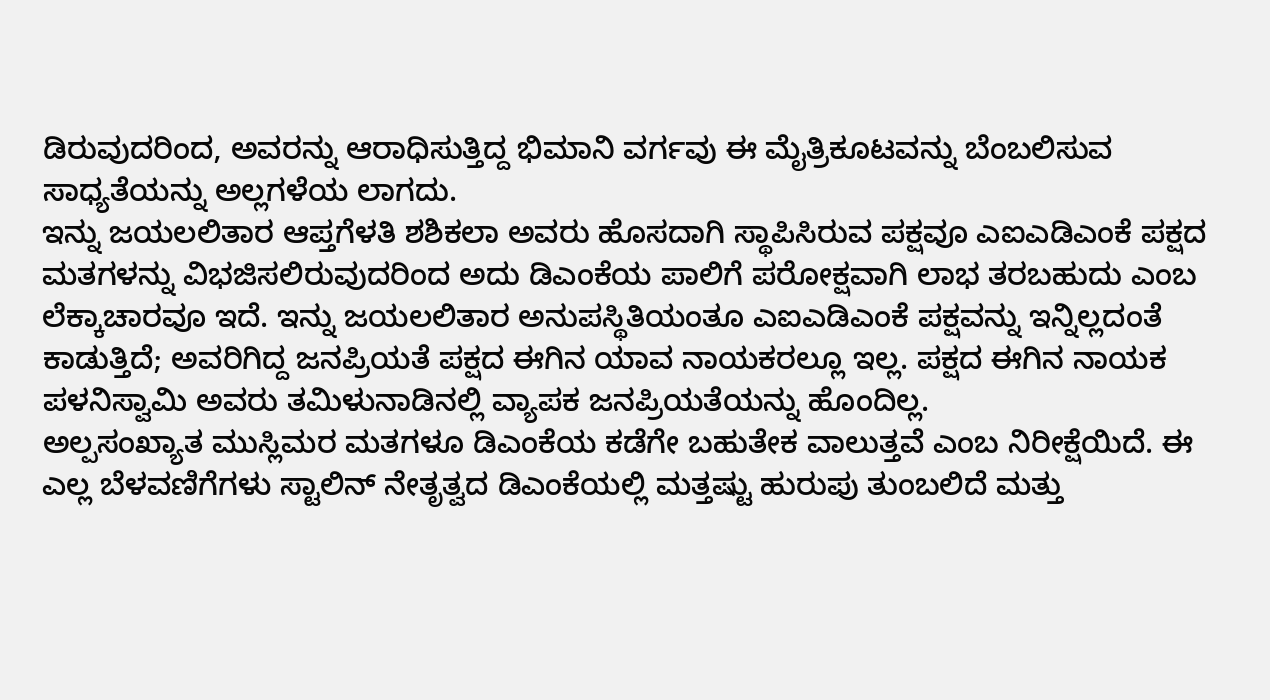ಡಿರುವುದರಿಂದ, ಅವರನ್ನು ಆರಾಧಿಸುತ್ತಿದ್ದ ಭಿಮಾನಿ ವರ್ಗವು ಈ ಮೈತ್ರಿಕೂಟವನ್ನು ಬೆಂಬಲಿಸುವ ಸಾಧ್ಯತೆಯನ್ನು ಅಲ್ಲಗಳೆಯ ಲಾಗದು.
ಇನ್ನು ಜಯಲಲಿತಾರ ಆಪ್ತಗೆಳತಿ ಶಶಿಕಲಾ ಅವರು ಹೊಸದಾಗಿ ಸ್ಥಾಪಿಸಿರುವ ಪಕ್ಷವೂ ಎಐಎಡಿಎಂಕೆ ಪಕ್ಷದ ಮತಗಳನ್ನು ವಿಭಜಿಸಲಿರುವುದರಿಂದ ಅದು ಡಿಎಂಕೆಯ ಪಾಲಿಗೆ ಪರೋಕ್ಷವಾಗಿ ಲಾಭ ತರಬಹುದು ಎಂಬ ಲೆಕ್ಕಾಚಾರವೂ ಇದೆ. ಇನ್ನು ಜಯಲಲಿತಾರ ಅನುಪಸ್ಥಿತಿಯಂತೂ ಎಐಎಡಿಎಂಕೆ ಪಕ್ಷವನ್ನು ಇನ್ನಿಲ್ಲದಂತೆ ಕಾಡುತ್ತಿದೆ; ಅವರಿಗಿದ್ದ ಜನಪ್ರಿಯತೆ ಪಕ್ಷದ ಈಗಿನ ಯಾವ ನಾಯಕರಲ್ಲೂ ಇಲ್ಲ. ಪಕ್ಷದ ಈಗಿನ ನಾಯಕ ಪಳನಿಸ್ವಾಮಿ ಅವರು ತಮಿಳುನಾಡಿನಲ್ಲಿ ವ್ಯಾಪಕ ಜನಪ್ರಿಯತೆಯನ್ನು ಹೊಂದಿಲ್ಲ.
ಅಲ್ಪಸಂಖ್ಯಾತ ಮುಸ್ಲಿಮರ ಮತಗಳೂ ಡಿಎಂಕೆಯ ಕಡೆಗೇ ಬಹುತೇಕ ವಾಲುತ್ತವೆ ಎಂಬ ನಿರೀಕ್ಷೆಯಿದೆ. ಈ ಎಲ್ಲ ಬೆಳವಣಿಗೆಗಳು ಸ್ಟಾಲಿನ್ ನೇತೃತ್ವದ ಡಿಎಂಕೆಯಲ್ಲಿ ಮತ್ತಷ್ಟು ಹುರುಪು ತುಂಬಲಿದೆ ಮತ್ತು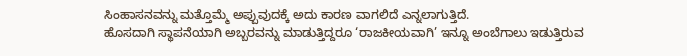ಸಿಂಹಾಸನವನ್ನು ಮತ್ತೊಮ್ಮೆ ಅಪ್ಪುವುದಕ್ಕೆ ಅದು ಕಾರಣ ವಾಗಲಿದೆ ಎನ್ನಲಾಗುತ್ತಿದೆ.
ಹೊಸದಾಗಿ ಸ್ಥಾಪನೆಯಾಗಿ ಅಬ್ಬರವನ್ನು ಮಾಡುತ್ತಿದ್ದರೂ ‘ರಾಜಕೀಯವಾಗಿ’ ಇನ್ನೂ ಅಂಬೆಗಾಲು ಇಡುತ್ತಿರುವ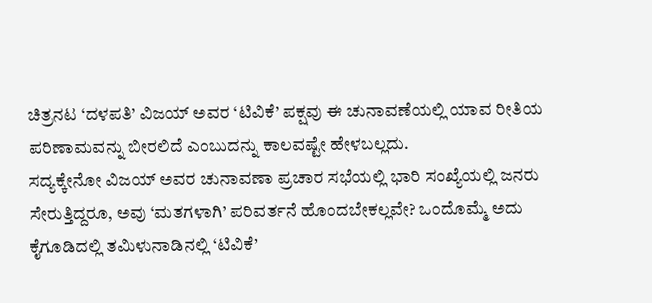ಚಿತ್ರನಟ ‘ದಳಪತಿ’ ವಿಜಯ್ ಅವರ ‘ಟಿವಿಕೆ’ ಪಕ್ಷವು ಈ ಚುನಾವಣೆಯಲ್ಲಿ ಯಾವ ರೀತಿಯ ಪರಿಣಾಮವನ್ನು ಬೀರಲಿದೆ ಎಂಬುದನ್ನು ಕಾಲವಷ್ಟೇ ಹೇಳಬಲ್ಲದು.
ಸದ್ಯಕ್ಕೇನೋ ವಿಜಯ್ ಅವರ ಚುನಾವಣಾ ಪ್ರಚಾರ ಸಭೆಯಲ್ಲಿ ಭಾರಿ ಸಂಖ್ಯೆಯಲ್ಲಿ ಜನರು ಸೇರುತ್ತಿದ್ದರೂ, ಅವು ‘ಮತಗಳಾಗಿ’ ಪರಿವರ್ತನೆ ಹೊಂದಬೇಕಲ್ಲವೇ? ಒಂದೊಮ್ಮೆ ಅದು ಕೈಗೂಡಿದಲ್ಲಿ ತಮಿಳುನಾಡಿನಲ್ಲಿ ‘ಟಿವಿಕೆ’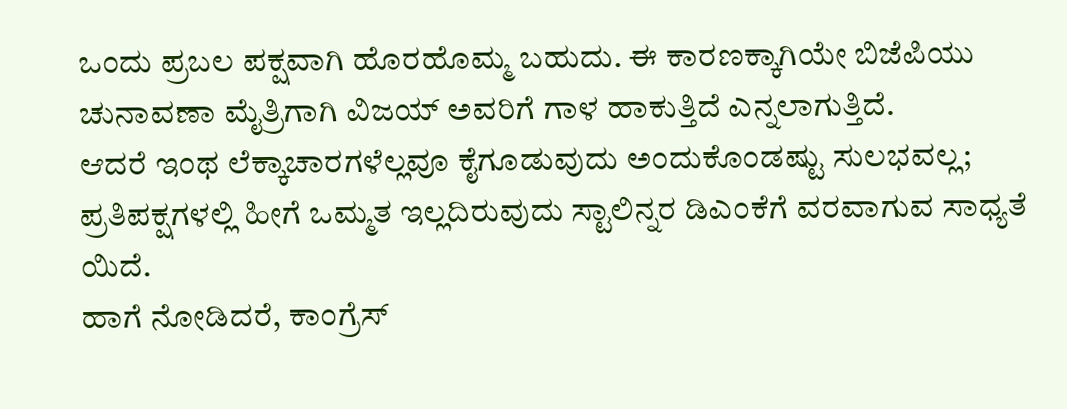ಒಂದು ಪ್ರಬಲ ಪಕ್ಷವಾಗಿ ಹೊರಹೊಮ್ಮ ಬಹುದು. ಈ ಕಾರಣಕ್ಕಾಗಿಯೇ ಬಿಜೆಪಿಯು ಚುನಾವಣಾ ಮೈತ್ರಿಗಾಗಿ ವಿಜಯ್ ಅವರಿಗೆ ಗಾಳ ಹಾಕುತ್ತಿದೆ ಎನ್ನಲಾಗುತ್ತಿದೆ.
ಆದರೆ ಇಂಥ ಲೆಕ್ಕಾಚಾರಗಳೆಲ್ಲವೂ ಕೈಗೂಡುವುದು ಅಂದುಕೊಂಡಷ್ಟು ಸುಲಭವಲ್ಲ; ಪ್ರತಿಪಕ್ಷಗಳಲ್ಲಿ ಹೀಗೆ ಒಮ್ಮತ ಇಲ್ಲದಿರುವುದು ಸ್ಟಾಲಿನ್ನರ ಡಿಎಂಕೆಗೆ ವರವಾಗುವ ಸಾಧ್ಯತೆ ಯಿದೆ.
ಹಾಗೆ ನೋಡಿದರೆ, ಕಾಂಗ್ರೆಸ್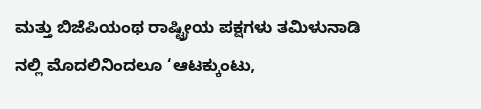ಮತ್ತು ಬಿಜೆಪಿಯಂಥ ರಾಷ್ಟ್ರೀಯ ಪಕ್ಷಗಳು ತಮಿಳುನಾಡಿ ನಲ್ಲಿ ಮೊದಲಿನಿಂದಲೂ ‘ಆಟಕ್ಕುಂಟು,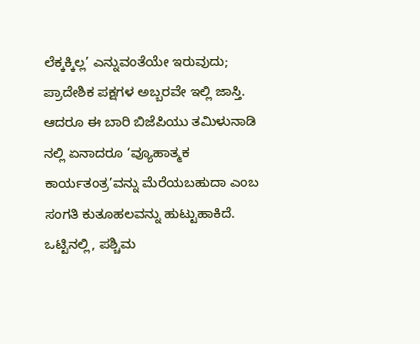ಲೆಕ್ಕಕ್ಕಿಲ್ಲ’ ಎನ್ನುವಂತೆಯೇ ಇರುವುದು; ಪ್ರಾದೇಶಿಕ ಪಕ್ಷಗಳ ಅಬ್ಬರವೇ ಇಲ್ಲಿ ಜಾಸ್ತಿ. ಆದರೂ ಈ ಬಾರಿ ಬಿಜೆಪಿಯು ತಮಿಳುನಾಡಿ ನಲ್ಲಿ ಏನಾದರೂ ‘ವ್ಯೂಹಾತ್ಮಕ ಕಾರ್ಯತಂತ್ರ’ವನ್ನು ಮೆರೆಯಬಹುದಾ ಎಂಬ ಸಂಗತಿ ಕುತೂಹಲವನ್ನು ಹುಟ್ಟುಹಾಕಿದೆ.
ಒಟ್ಟಿನಲ್ಲಿ, ಪಶ್ಚಿಮ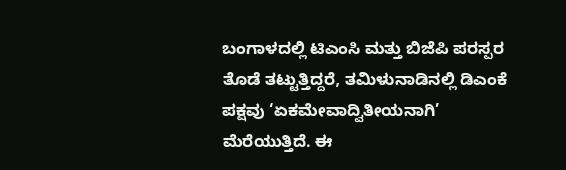ಬಂಗಾಳದಲ್ಲಿ ಟಿಎಂಸಿ ಮತ್ತು ಬಿಜೆಪಿ ಪರಸ್ಪರ ತೊಡೆ ತಟ್ಟುತ್ತಿದ್ದರೆ, ತಮಿಳುನಾಡಿನಲ್ಲಿ ಡಿಎಂಕೆ ಪಕ್ಷವು ‘ಏಕಮೇವಾದ್ವಿತೀಯನಾಗಿ’ ಮೆರೆಯುತ್ತಿದೆ. ಈ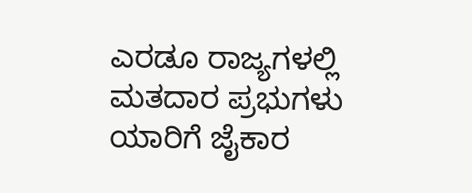ಎರಡೂ ರಾಜ್ಯಗಳಲ್ಲಿ ಮತದಾರ ಪ್ರಭುಗಳು ಯಾರಿಗೆ ಜೈಕಾರ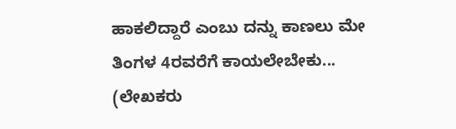ಹಾಕಲಿದ್ದಾರೆ ಎಂಬು ದನ್ನು ಕಾಣಲು ಮೇ ತಿಂಗಳ 4ರವರೆಗೆ ಕಾಯಲೇಬೇಕು...
(ಲೇಖಕರು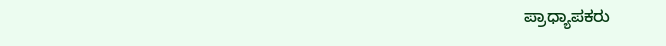ಪ್ರಾಧ್ಯಾಪಕರು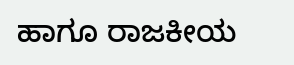ಹಾಗೂ ರಾಜಕೀಯ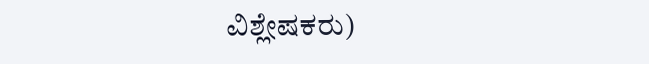ವಿಶ್ಲೇಷಕರು)